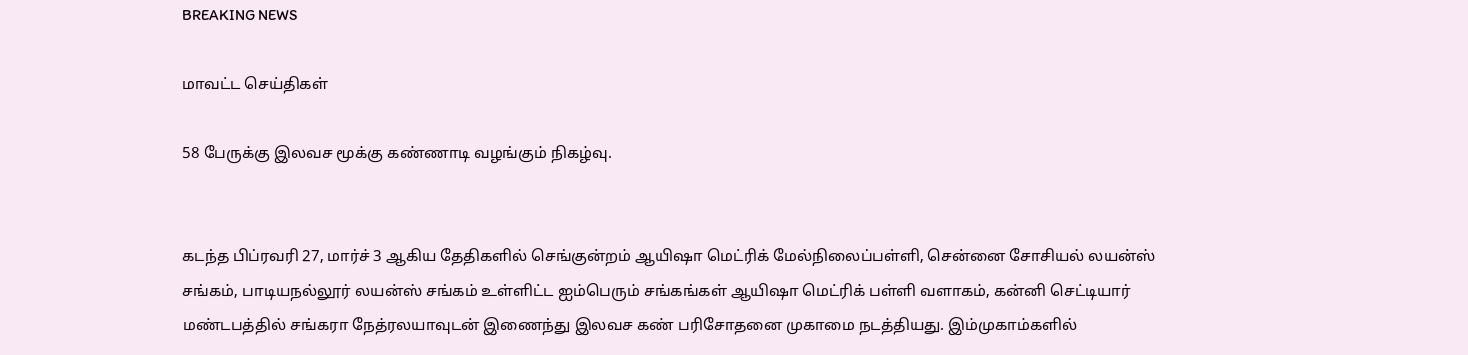BREAKING NEWS

மாவட்ட செய்திகள்

58 பேருக்கு இலவச மூக்கு கண்ணாடி வழங்கும் நிகழ்வு.


கடந்த பிப்ரவரி 27, மார்ச் 3 ஆகிய தேதிகளில் செங்குன்றம் ஆயிஷா மெட்ரிக் மேல்நிலைப்பள்ளி, சென்னை சோசியல் லயன்ஸ் சங்கம், பாடியநல்லூர் லயன்ஸ் சங்கம் உள்ளிட்ட ஐம்பெரும் சங்கங்கள் ஆயிஷா மெட்ரிக் பள்ளி வளாகம், கன்னி செட்டியார் மண்டபத்தில் சங்கரா நேத்ரலயாவுடன் இணைந்து இலவச கண் பரிசோதனை முகாமை நடத்தியது. இம்முகாம்களில்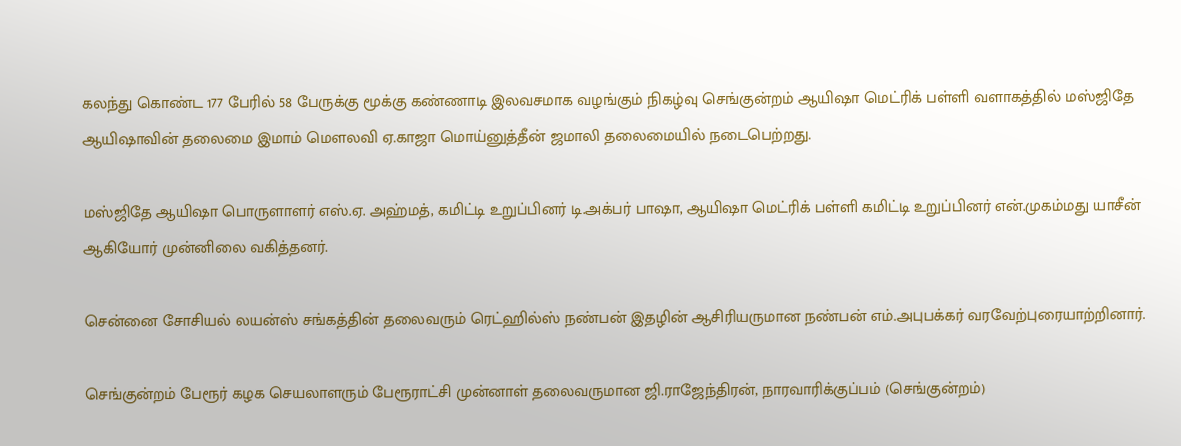கலந்து கொண்ட 177 பேரில் 58 பேருக்கு மூக்கு கண்ணாடி இலவசமாக வழங்கும் நிகழ்வு செங்குன்றம் ஆயிஷா மெட்ரிக் பள்ளி வளாகத்தில் மஸ்ஜிதே ஆயிஷாவின் தலைமை இமாம் மௌலவி ஏ.காஜா மொய்னுத்தீன் ஜமாலி தலைமையில் நடைபெற்றது.

மஸ்ஜிதே ஆயிஷா பொருளாளர் எஸ்.ஏ. அஹ்மத், கமிட்டி உறுப்பினர் டி.அக்பர் பாஷா, ஆயிஷா மெட்ரிக் பள்ளி கமிட்டி உறுப்பினர் என்.முகம்மது யாசீன் ஆகியோர் முன்னிலை வகித்தனர்.

சென்னை சோசியல் லயன்ஸ் சங்கத்தின் தலைவரும் ரெட்ஹில்ஸ் நண்பன் இதழின் ஆசிரியருமான நண்பன் எம்.அபுபக்கர் வரவேற்புரையாற்றினார்.

செங்குன்றம் பேரூர் கழக செயலாளரும் பேரூராட்சி முன்னாள் தலைவருமான ஜி.ராஜேந்திரன், நாரவாரிக்குப்பம் (செங்குன்றம்)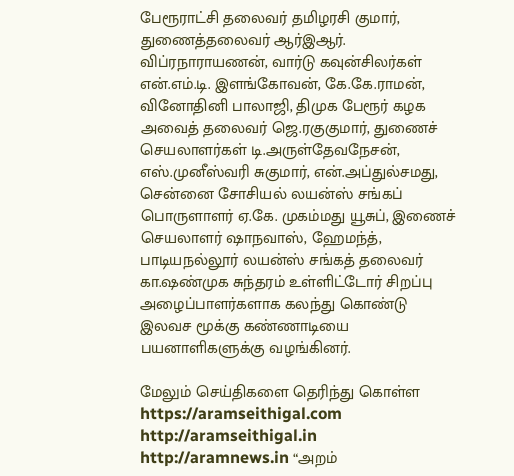பேரூராட்சி தலைவர் தமிழரசி குமார், துணைத்தலைவர் ஆர்இஆர். விப்ரநாராயணன், வார்டு கவுன்சிலர்கள் என்.எம்.டி. இளங்கோவன், கே.கே.ராமன், வினோதினி பாலாஜி, திமுக பேரூர் கழக அவைத் தலைவர் ஜெ.ரகுகுமார், துணைச் செயலாளர்கள் டி.அருள்தேவநேசன், எஸ்.முனீஸ்வரி சுகுமார், என்.அப்துல்சமது, சென்னை சோசியல் லயன்ஸ் சங்கப் பொருளாளர் ஏ.கே. முகம்மது யூசுப், இணைச் செயலாளர் ஷாநவாஸ், ஹேமந்த், பாடியநல்லூர் லயன்ஸ் சங்கத் தலைவர் கா.ஷண்முக சுந்தரம் உள்ளிட்டோர் சிறப்பு அழைப்பாளர்களாக கலந்து கொண்டு இலவச மூக்கு கண்ணாடியை பயனாளிகளுக்கு வழங்கினர்.

மேலும் செய்திகளை தெரிந்து கொள்ள https://aramseithigal.com  http://aramseithigal.in  http://aramnews.in “அறம்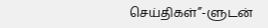செய்திகள்”-ளுடன்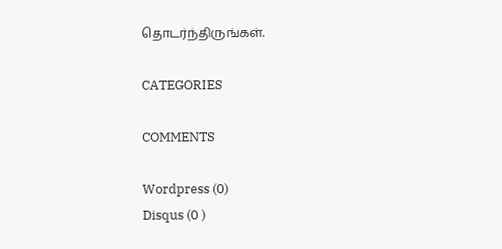தொடர்ந்திருங்கள்.

CATEGORIES

COMMENTS

Wordpress (0)
Disqus (0 )